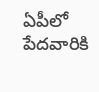ఏపీలో పేదవారికి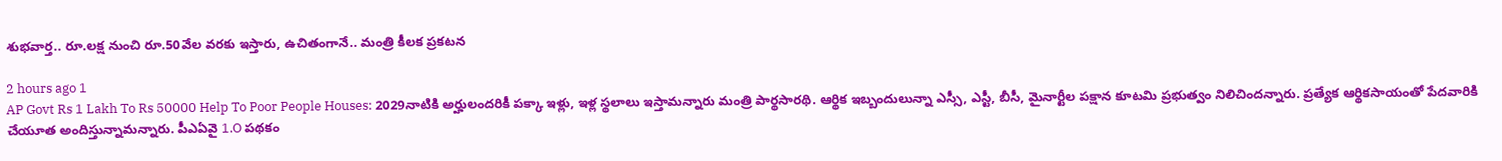శుభవార్త.. రూ.లక్ష నుంచి రూ.50వేల వరకు ఇస్తారు, ఉచితంగానే.. మంత్రి కీలక ప్రకటన

2 hours ago 1
AP Govt Rs 1 Lakh To Rs 50000 Help To Poor People Houses: 2029నాటికి అర్హులందరికీ పక్కా ఇళ్లు, ఇళ్ల స్థలాలు ఇస్తామన్నారు మంత్రి పార్థసారథి. ఆర్థిక ఇబ్బందులున్నా ఎస్సీ, ఎస్టీ, బీసీ, మైనార్టీల పక్షాన కూటమి ప్రభుత్వం నిలిచిందన్నారు. ప్రత్యేక ఆర్థికసాయంతో పేదవారికి చేయూత అందిస్తున్నామన్నారు. పీఎఏవై 1.O పథకం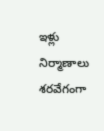ఇళ్లు నిర్మాణాలు శరవేగంగా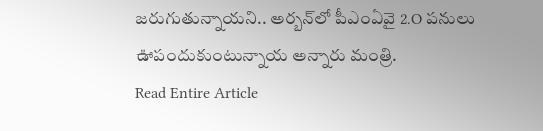జరుగుతున్నాయని.. అర్బన్‌లో పీఎంఏవై 2.O పనులు ఊపందుకుంటున్నాయ అన్నారు మంత్రి.
Read Entire Article